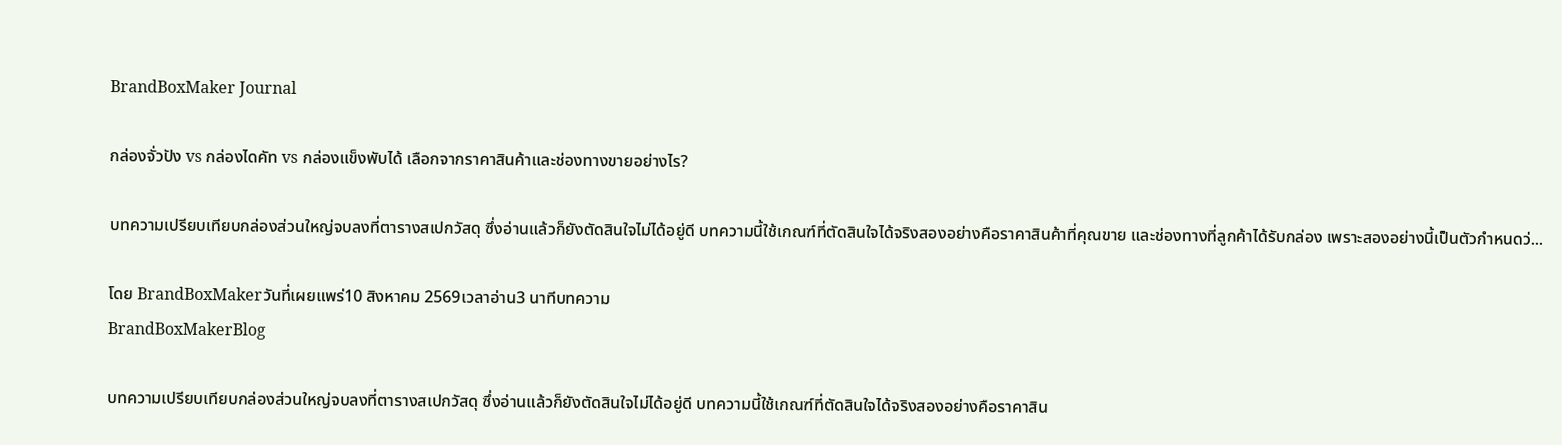BrandBoxMaker Journal

กล่องจั่วปัง vs กล่องไดคัท vs กล่องแข็งพับได้ เลือกจากราคาสินค้าและช่องทางขายอย่างไร?

บทความเปรียบเทียบกล่องส่วนใหญ่จบลงที่ตารางสเปกวัสดุ ซึ่งอ่านแล้วก็ยังตัดสินใจไม่ได้อยู่ดี บทความนี้ใช้เกณฑ์ที่ตัดสินใจได้จริงสองอย่างคือราคาสินค้าที่คุณขาย และช่องทางที่ลูกค้าได้รับกล่อง เพราะสองอย่างนี้เป็นตัวกำหนดว่...

โดย BrandBoxMakerวันที่เผยแพร่10 สิงหาคม 2569เวลาอ่าน3 นาทีบทความ
BrandBoxMakerBlog

บทความเปรียบเทียบกล่องส่วนใหญ่จบลงที่ตารางสเปกวัสดุ ซึ่งอ่านแล้วก็ยังตัดสินใจไม่ได้อยู่ดี บทความนี้ใช้เกณฑ์ที่ตัดสินใจได้จริงสองอย่างคือราคาสิน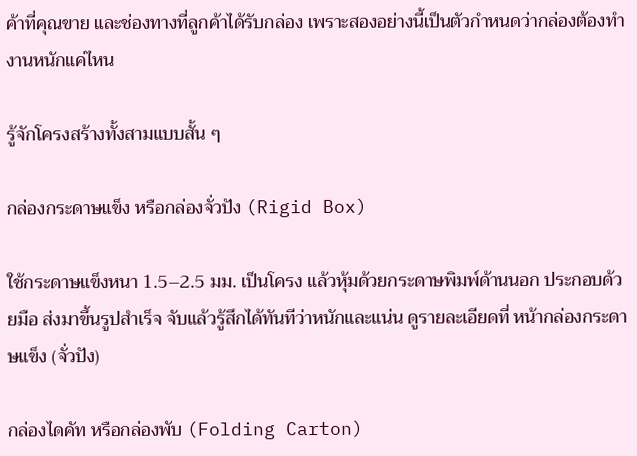ค้าที่คุณขาย และช่องทางที่ลูกค้าได้รับกล่อง เพราะสองอย่างนี้เป็นตัวกำหนดว่ากล่องต้องทำงานหนักแค่ไหน

รู้จักโครงสร้างทั้งสามแบบสั้น ๆ

กล่องกระดาษแข็ง หรือกล่องจั่วปัง (Rigid Box)

ใช้กระดาษแข็งหนา 1.5–2.5 มม. เป็นโครง แล้วหุ้มด้วยกระดาษพิมพ์ด้านนอก ประกอบด้วยมือ ส่งมาขึ้นรูปสำเร็จ จับแล้วรู้สึกได้ทันทีว่าหนักและแน่น ดูรายละเอียดที่ หน้ากล่องกระดาษแข็ง (จั่วปัง)

กล่องไดคัท หรือกล่องพับ (Folding Carton)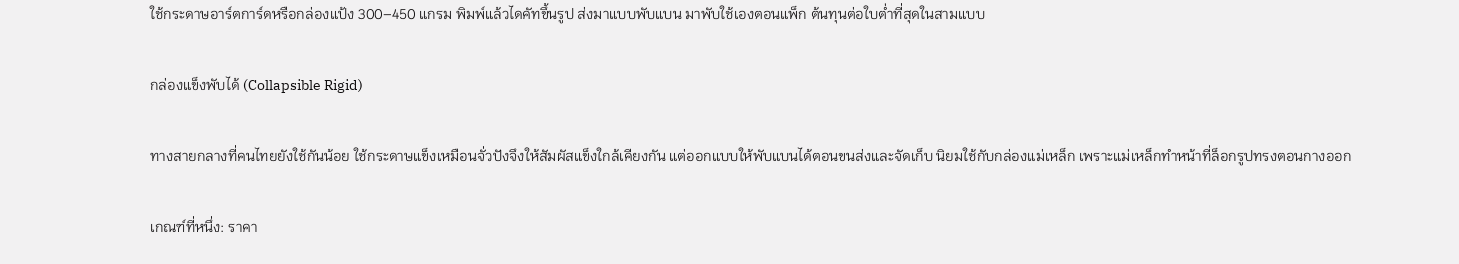ใช้กระดาษอาร์ตการ์ดหรือกล่องแป้ง 300–450 แกรม พิมพ์แล้วไดคัทขึ้นรูป ส่งมาแบบพับแบน มาพับใช้เองตอนแพ็ก ต้นทุนต่อใบต่ำที่สุดในสามแบบ

กล่องแข็งพับได้ (Collapsible Rigid)

ทางสายกลางที่คนไทยยังใช้กันน้อย ใช้กระดาษแข็งเหมือนจั่วปังจึงให้สัมผัสแข็งใกล้เคียงกัน แต่ออกแบบให้พับแบนได้ตอนขนส่งและจัดเก็บ นิยมใช้กับกล่องแม่เหล็ก เพราะแม่เหล็กทำหน้าที่ล็อกรูปทรงตอนกางออก

เกณฑ์ที่หนึ่ง: ราคา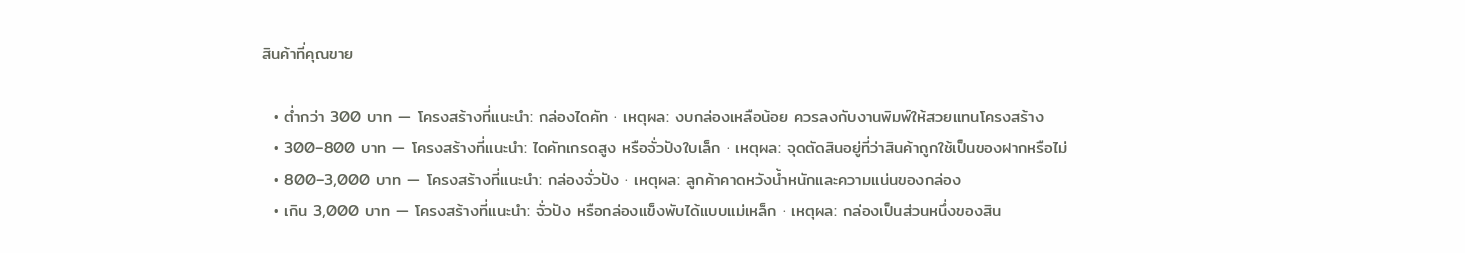สินค้าที่คุณขาย

  • ต่ำกว่า 300 บาท — โครงสร้างที่แนะนำ: กล่องไดคัท · เหตุผล: งบกล่องเหลือน้อย ควรลงกับงานพิมพ์ให้สวยแทนโครงสร้าง
  • 300–800 บาท — โครงสร้างที่แนะนำ: ไดคัทเกรดสูง หรือจั่วปังใบเล็ก · เหตุผล: จุดตัดสินอยู่ที่ว่าสินค้าถูกใช้เป็นของฝากหรือไม่
  • 800–3,000 บาท — โครงสร้างที่แนะนำ: กล่องจั่วปัง · เหตุผล: ลูกค้าคาดหวังน้ำหนักและความแน่นของกล่อง
  • เกิน 3,000 บาท — โครงสร้างที่แนะนำ: จั่วปัง หรือกล่องแข็งพับได้แบบแม่เหล็ก · เหตุผล: กล่องเป็นส่วนหนึ่งของสิน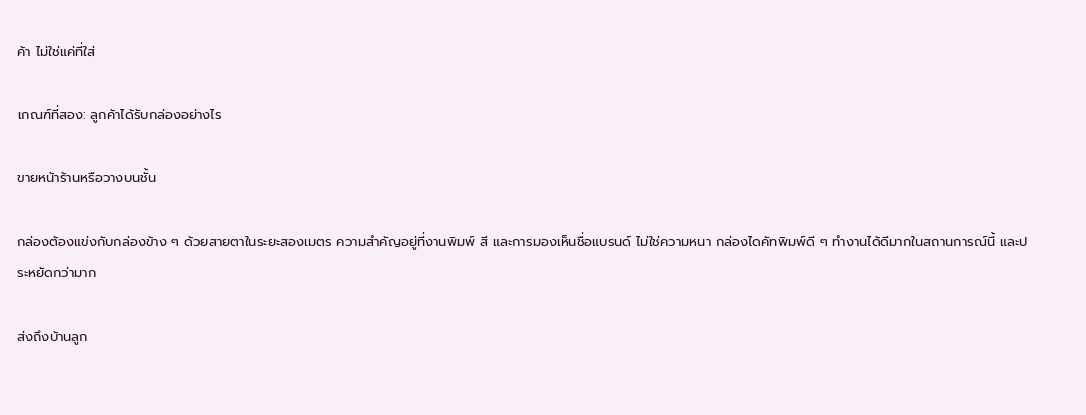ค้า ไม่ใช่แค่ที่ใส่

เกณฑ์ที่สอง: ลูกค้าได้รับกล่องอย่างไร

ขายหน้าร้านหรือวางบนชั้น

กล่องต้องแข่งกับกล่องข้าง ๆ ด้วยสายตาในระยะสองเมตร ความสำคัญอยู่ที่งานพิมพ์ สี และการมองเห็นชื่อแบรนด์ ไม่ใช่ความหนา กล่องไดคัทพิมพ์ดี ๆ ทำงานได้ดีมากในสถานการณ์นี้ และประหยัดกว่ามาก

ส่งถึงบ้านลูก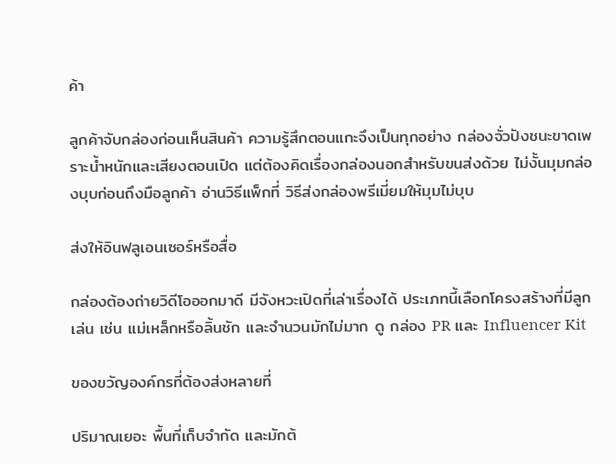ค้า

ลูกค้าจับกล่องก่อนเห็นสินค้า ความรู้สึกตอนแกะจึงเป็นทุกอย่าง กล่องจั่วปังชนะขาดเพราะน้ำหนักและเสียงตอนเปิด แต่ต้องคิดเรื่องกล่องนอกสำหรับขนส่งด้วย ไม่งั้นมุมกล่องบุบก่อนถึงมือลูกค้า อ่านวิธีแพ็กที่ วิธีส่งกล่องพรีเมี่ยมให้มุมไม่บุบ

ส่งให้อินฟลูเอนเซอร์หรือสื่อ

กล่องต้องถ่ายวิดีโอออกมาดี มีจังหวะเปิดที่เล่าเรื่องได้ ประเภทนี้เลือกโครงสร้างที่มีลูกเล่น เช่น แม่เหล็กหรือลิ้นชัก และจำนวนมักไม่มาก ดู กล่อง PR และ Influencer Kit

ของขวัญองค์กรที่ต้องส่งหลายที่

ปริมาณเยอะ พื้นที่เก็บจำกัด และมักต้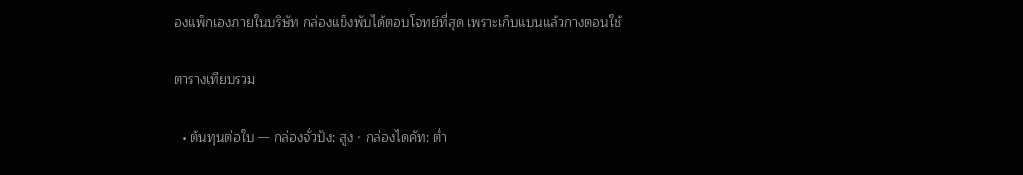องแพ็กเองภายในบริษัท กล่องแข็งพับได้ตอบโจทย์ที่สุด เพราะเก็บแบนแล้วกางตอนใช้

ตารางเทียบรวม

  • ต้นทุนต่อใบ — กล่องจั่วปัง: สูง · กล่องไดคัท: ต่ำ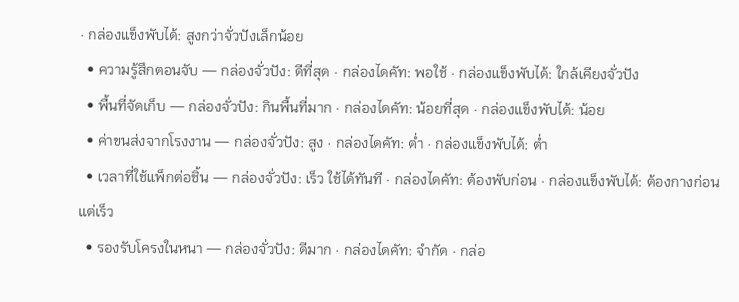· กล่องแข็งพับได้: สูงกว่าจั่วปังเล็กน้อย
  • ความรู้สึกตอนจับ — กล่องจั่วปัง: ดีที่สุด · กล่องไดคัท: พอใช้ · กล่องแข็งพับได้: ใกล้เคียงจั่วปัง
  • พื้นที่จัดเก็บ — กล่องจั่วปัง: กินพื้นที่มาก · กล่องไดคัท: น้อยที่สุด · กล่องแข็งพับได้: น้อย
  • ค่าขนส่งจากโรงงาน — กล่องจั่วปัง: สูง · กล่องไดคัท: ต่ำ · กล่องแข็งพับได้: ต่ำ
  • เวลาที่ใช้แพ็กต่อชิ้น — กล่องจั่วปัง: เร็ว ใช้ได้ทันที · กล่องไดคัท: ต้องพับก่อน · กล่องแข็งพับได้: ต้องกางก่อน แต่เร็ว
  • รองรับโครงในหนา — กล่องจั่วปัง: ดีมาก · กล่องไดคัท: จำกัด · กล่อ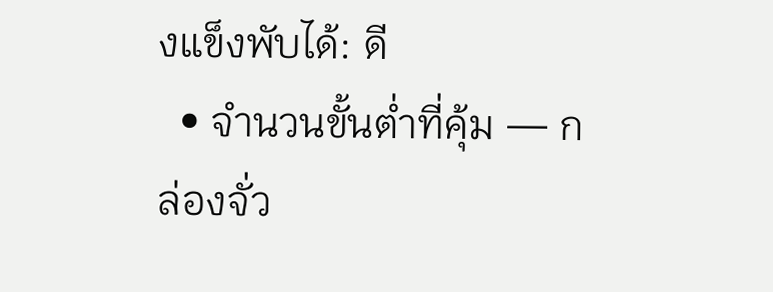งแข็งพับได้: ดี
  • จำนวนขั้นต่ำที่คุ้ม — กล่องจั่ว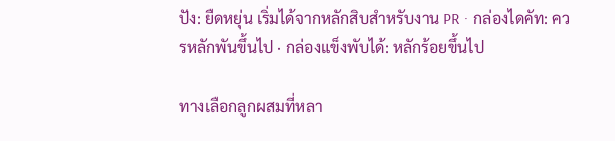ปัง: ยืดหยุ่น เริ่มได้จากหลักสิบสำหรับงาน PR · กล่องไดคัท: ควรหลักพันขึ้นไป · กล่องแข็งพับได้: หลักร้อยขึ้นไป

ทางเลือกลูกผสมที่หลา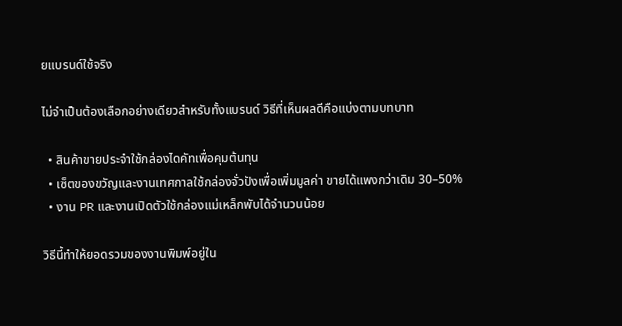ยแบรนด์ใช้จริง

ไม่จำเป็นต้องเลือกอย่างเดียวสำหรับทั้งแบรนด์ วิธีที่เห็นผลดีคือแบ่งตามบทบาท

  • สินค้าขายประจำใช้กล่องไดคัทเพื่อคุมต้นทุน
  • เซ็ตของขวัญและงานเทศกาลใช้กล่องจั่วปังเพื่อเพิ่มมูลค่า ขายได้แพงกว่าเดิม 30–50%
  • งาน PR และงานเปิดตัวใช้กล่องแม่เหล็กพับได้จำนวนน้อย

วิธีนี้ทำให้ยอดรวมของงานพิมพ์อยู่ใน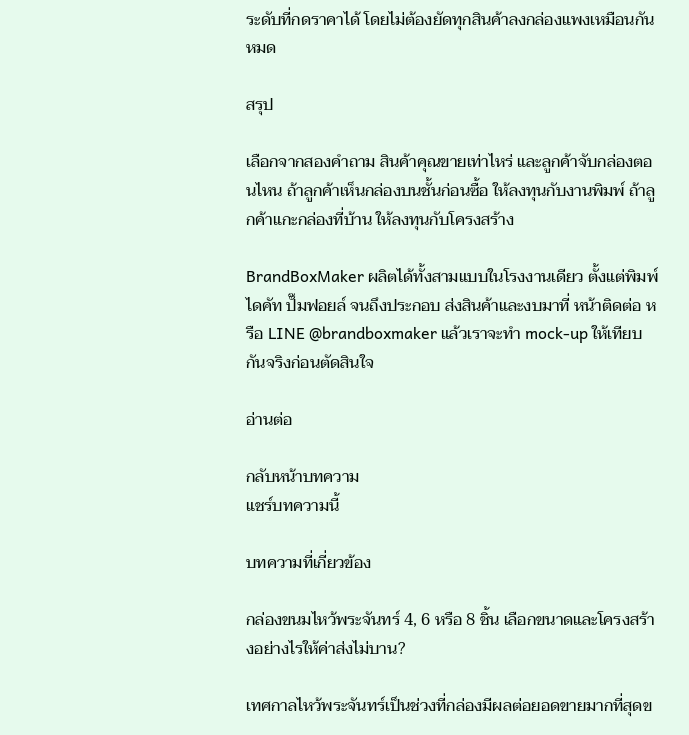ระดับที่กดราคาได้ โดยไม่ต้องยัดทุกสินค้าลงกล่องแพงเหมือนกันหมด

สรุป

เลือกจากสองคำถาม สินค้าคุณขายเท่าไหร่ และลูกค้าจับกล่องตอนไหน ถ้าลูกค้าเห็นกล่องบนชั้นก่อนซื้อ ให้ลงทุนกับงานพิมพ์ ถ้าลูกค้าแกะกล่องที่บ้าน ให้ลงทุนกับโครงสร้าง

BrandBoxMaker ผลิตได้ทั้งสามแบบในโรงงานเดียว ตั้งแต่พิมพ์ ไดคัท ปั๊มฟอยล์ จนถึงประกอบ ส่งสินค้าและงบมาที่ หน้าติดต่อ หรือ LINE @brandboxmaker แล้วเราจะทำ mock-up ให้เทียบกันจริงก่อนตัดสินใจ

อ่านต่อ

กลับหน้าบทความ
แชร์บทความนี้

บทความที่เกี่ยวข้อง

กล่องขนมไหว้พระจันทร์ 4, 6 หรือ 8 ชิ้น เลือกขนาดและโครงสร้างอย่างไรให้ค่าส่งไม่บาน?

เทศกาลไหว้พระจันทร์เป็นช่วงที่กล่องมีผลต่อยอดขายมากที่สุดข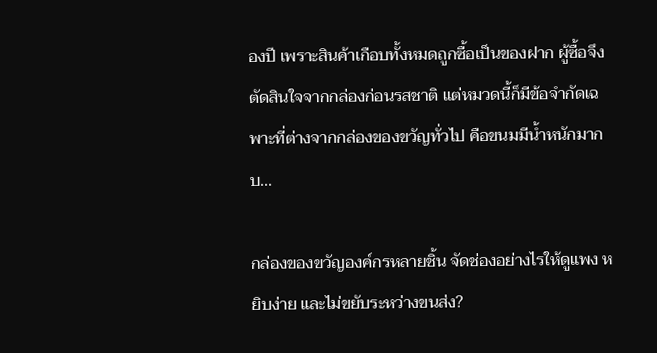องปี เพราะสินค้าเกือบทั้งหมดถูกซื้อเป็นของฝาก ผู้ซื้อจึงตัดสินใจจากกล่องก่อนรสชาติ แต่หมวดนี้ก็มีข้อจำกัดเฉพาะที่ต่างจากกล่องของขวัญทั่วไป คือขนมมีน้ำหนักมาก บ...

กล่องของขวัญองค์กรหลายชิ้น จัดช่องอย่างไรให้ดูแพง หยิบง่าย และไม่ขยับระหว่างขนส่ง?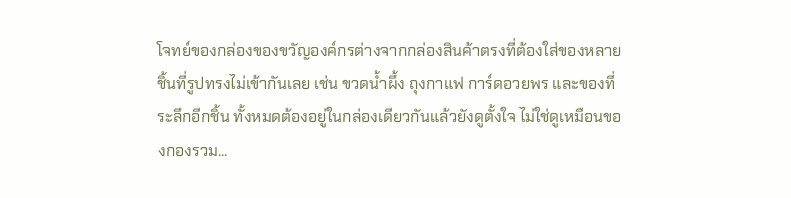โจทย์ของกล่องของขวัญองค์กรต่างจากกล่องสินค้าตรงที่ต้องใส่ของหลายชิ้นที่รูปทรงไม่เข้ากันเลย เช่น ขวดน้ำผึ้ง ถุงกาแฟ การ์ดอวยพร และของที่ระลึกอีกชิ้น ทั้งหมดต้องอยู่ในกล่องเดียวกันแล้วยังดูตั้งใจ ไม่ใช่ดูเหมือนของกองรวม...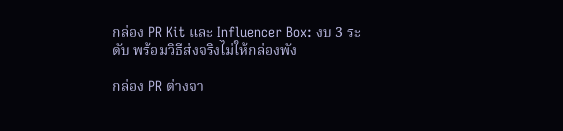กล่อง PR Kit และ Influencer Box: งบ 3 ระดับ พร้อมวิธีส่งจริงไม่ให้กล่องพัง

กล่อง PR ต่างจา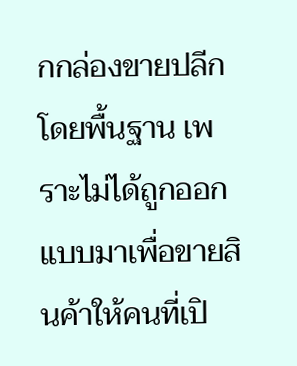กกล่องขายปลีกโดยพื้นฐาน เพราะไม่ได้ถูกออกแบบมาเพื่อขายสินค้าให้คนที่เปิ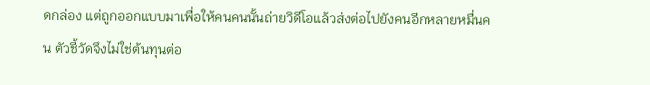ดกล่อง แต่ถูกออกแบบมาเพื่อให้คนคนนั้นถ่ายวิดีโอแล้วส่งต่อไปยังคนอีกหลายหมื่นคน ตัวชี้วัดจึงไม่ใช่ต้นทุนต่อ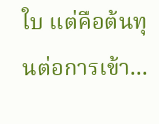ใบ แต่คือต้นทุนต่อการเข้า...